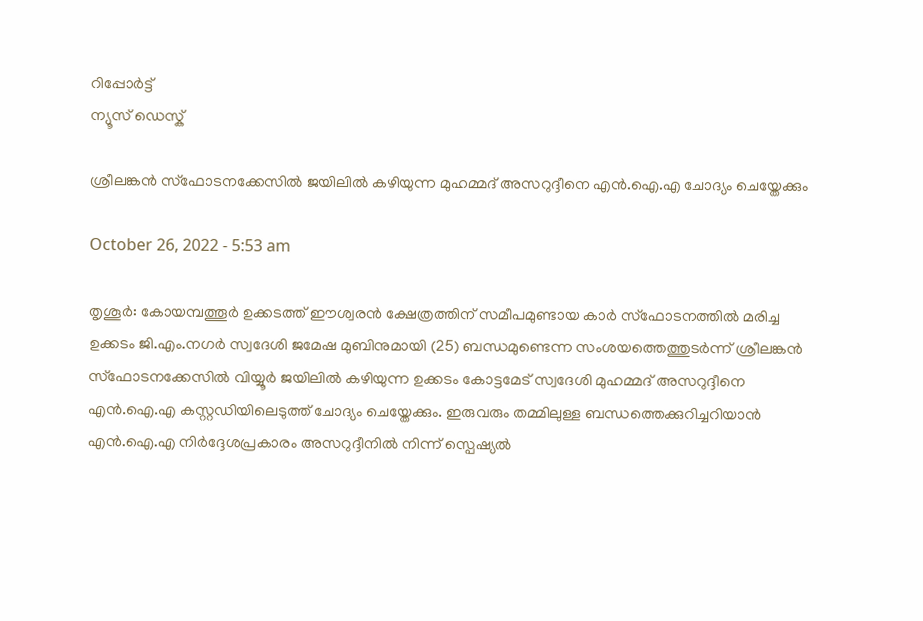റിപ്പോര്‍ട്ട്
ന്യൂസ് ഡെസ്ക്

ശ്രീലങ്കൻ സ്‌ഫോടനക്കേസിൽ ജയിലിൽ കഴിയുന്ന മുഹമ്മദ് അസറുദ്ദീനെ എൻ.ഐ.എ ചോദ്യം ചെയ്തേക്കും

October 26, 2022 - 5:53 am

തൃശൂർ: കോയമ്പത്തൂർ ഉക്കടത്ത് ഈശ്വരൻ ക്ഷേത്രത്തിന് സമീപമുണ്ടായ കാർ സ്‌ഫോടനത്തിൽ മരിച്ച ഉക്കടം ജി.എം.നഗർ സ്വദേശി ജമേഷ മുബിനുമായി (25) ബന്ധമുണ്ടെന്ന സംശയത്തെത്തുടർന്ന് ശ്രീലങ്കൻ സ്‌ഫോടനക്കേസിൽ വിയ്യൂർ ജയിലിൽ കഴിയുന്ന ഉക്കടം കോട്ടമേട് സ്വദേശി മുഹമ്മദ് അസറുദ്ദീനെ എൻ.ഐ.എ കസ്റ്റഡിയിലെടുത്ത് ചോദ്യം ചെയ്തേക്കും. ഇരുവരും തമ്മിലുള്ള ബന്ധത്തെക്കുറിച്ചറിയാൻ എൻ.ഐ.എ നിർദ്ദേശപ്രകാരം അസറുദ്ദീനിൽ നിന്ന് സ്പെഷ്യൽ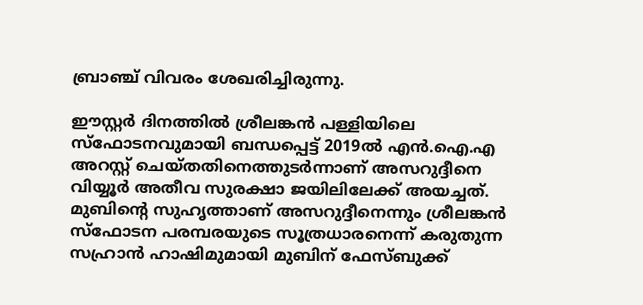ബ്രാഞ്ച് വിവരം ശേഖരിച്ചിരുന്നു.

ഈസ്റ്റർ ദിനത്തിൽ ശ്രീലങ്കൻ പള്ളിയിലെ സ്‌ഫോടനവുമായി ബന്ധപ്പെട്ട് 2019ൽ എൻ.ഐ.എ അറസ്റ്റ് ചെയ്തതിനെത്തുടർന്നാണ് അസറുദ്ദീനെ വിയ്യൂർ അതീവ സുരക്ഷാ ജയിലിലേക്ക് അയച്ചത്. മുബിന്റെ സുഹൃത്താണ് അസറുദ്ദീനെന്നും ശ്രീലങ്കൻ സ്‌ഫോടന പരമ്പരയുടെ സൂത്രധാരനെന്ന് കരുതുന്ന സഹ്രാൻ ഹാഷിമുമായി മുബിന് ഫേസ്ബുക്ക്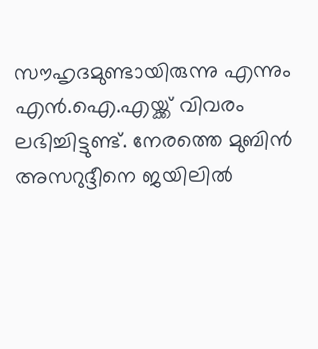സൗഹൃദമുണ്ടായിരുന്നു എന്നും എൻ.ഐ.എയ്ക്ക് വിവരം ലഭിച്ചിട്ടുണ്ട്. നേരത്തെ മുബിൻ അസറുദ്ദീനെ ജയിലിൽ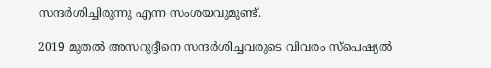സന്ദർശിച്ചിരുന്നു എന്ന സംശയവുമുണ്ട്.

2019 മുതൽ അസറുദ്ദീനെ സന്ദർശിച്ചവരുടെ വിവരം സ്‌പെഷ്യൽ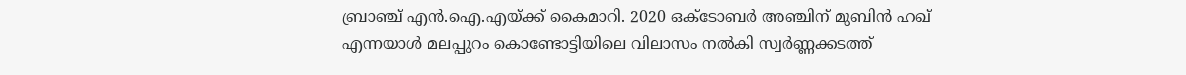ബ്രാഞ്ച് എൻ.ഐ.എയ്ക്ക് കൈമാറി. 2020 ഒക്ടോബർ അഞ്ചിന് മുബിൻ ഹഖ് എന്നയാൾ മലപ്പുറം കൊണ്ടോട്ടിയിലെ വിലാസം നൽകി സ്വർണ്ണക്കടത്ത്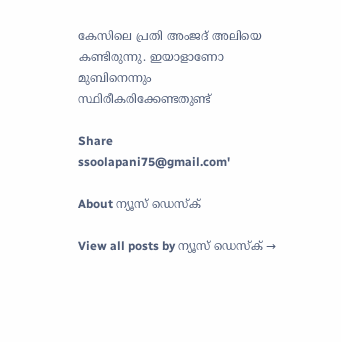കേസിലെ പ്രതി അംജദ് അലിയെ കണ്ടിരുന്നു. ഇയാളാണോ മുബിനെന്നും സ്ഥിരീകരിക്കേണ്ടതുണ്ട്

Share
ssoolapani75@gmail.com'

About ന്യൂസ് ഡെസ്ക്

View all posts by ന്യൂസ് ഡെസ്ക് →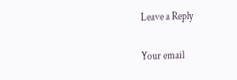Leave a Reply

Your email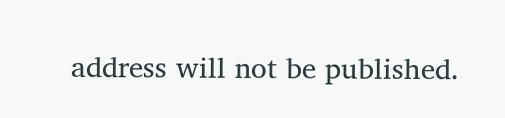address will not be published.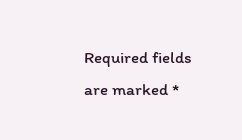Required fields are marked *